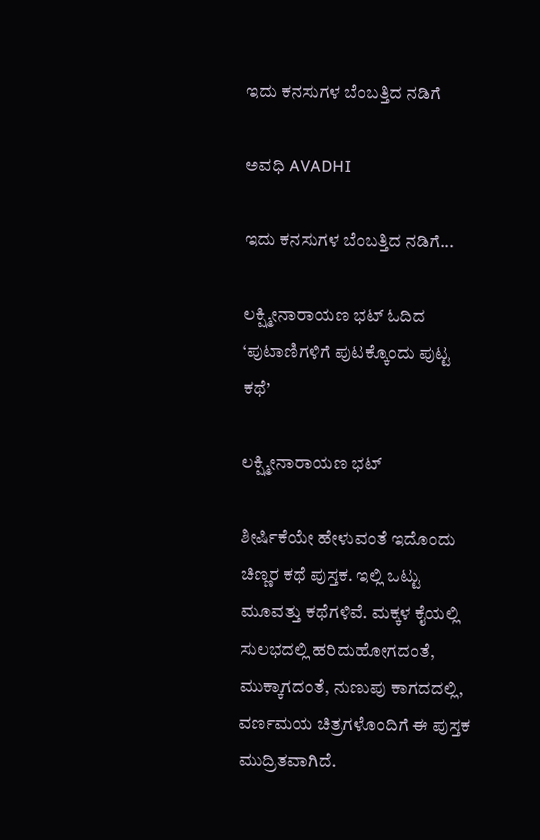ಇದು ಕನಸುಗಳ ಬೆಂಬತ್ತಿದ ನಡಿಗೆ‍

ಅವಧಿ AVADHI

ಇದು ಕನಸುಗಳ ಬೆಂಬತ್ತಿದ ನಡಿಗೆ...

ಲಕ್ಷ್ಮೀನಾರಾಯಣ ಭಟ್ ಓದಿದ ‘ಪುಟಾಣಿಗಳಿಗೆ ಪುಟಕ್ಕೊಂದು ಪುಟ್ಟ ಕಥೆ’

ಲಕ್ಷ್ಮೀನಾರಾಯಣ ಭಟ್

ಶೀರ್ಷಿಕೆಯೇ ಹೇಳುವಂತೆ ಇದೊಂದು ಚಿಣ್ಣರ ಕಥೆ ಪುಸ್ತಕ. ಇಲ್ಲಿ ಒಟ್ಟು ಮೂವತ್ತು ಕಥೆಗಳಿವೆ. ಮಕ್ಕಳ ಕೈಯಲ್ಲಿ ಸುಲಭದಲ್ಲಿ ಹರಿದುಹೋಗದಂತೆ, ಮುಕ್ಕಾಗದಂತೆ, ನುಣುಪು ಕಾಗದದಲ್ಲಿ, ವರ್ಣಮಯ ಚಿತ್ರಗಳೊಂದಿಗೆ ಈ ಪುಸ್ತಕ ಮುದ್ರಿತವಾಗಿದೆ.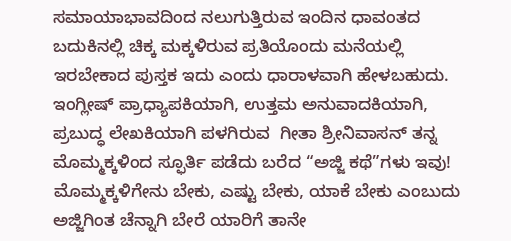ಸಮಾಯಾಭಾವದಿಂದ ನಲುಗುತ್ತಿರುವ ಇಂದಿನ ಧಾವಂತದ ಬದುಕಿನಲ್ಲಿ ಚಿಕ್ಕ ಮಕ್ಕಳಿರುವ ಪ್ರತಿಯೊಂದು ಮನೆಯಲ್ಲಿ ಇರಬೇಕಾದ ಪುಸ್ತಕ ಇದು ಎಂದು ಧಾರಾಳವಾಗಿ ಹೇಳಬಹುದು. ಇಂಗ್ಲೀಷ್ ಪ್ರಾಧ್ಯಾಪಕಿಯಾಗಿ, ಉತ್ತಮ ಅನುವಾದಕಿಯಾಗಿ, ಪ್ರಬುದ್ಧ ಲೇಖಕಿಯಾಗಿ ಪಳಗಿರುವ  ಗೀತಾ ಶ್ರೀನಿವಾಸನ್ ತನ್ನ ಮೊಮ್ಮಕ್ಕಳಿಂದ ಸ್ಫೂರ್ತಿ ಪಡೆದು ಬರೆದ “ಅಜ್ಜಿ ಕಥೆ”ಗಳು ಇವು!  ಮೊಮ್ಮಕ್ಕಳಿಗೇನು ಬೇಕು, ಎಷ್ಟು ಬೇಕು, ಯಾಕೆ ಬೇಕು ಎಂಬುದು ಅಜ್ಜಿಗಿಂತ ಚೆನ್ನಾಗಿ ಬೇರೆ ಯಾರಿಗೆ ತಾನೇ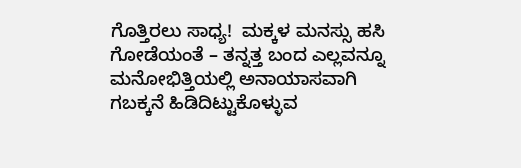ಗೊತ್ತಿರಲು ಸಾಧ್ಯ!  ಮಕ್ಕಳ ಮನಸ್ಸು ಹಸಿ ಗೋಡೆಯಂತೆ – ತನ್ನತ್ತ ಬಂದ ಎಲ್ಲವನ್ನೂ ಮನೋಭಿತ್ತಿಯಲ್ಲಿ ಅನಾಯಾಸವಾಗಿ ಗಬಕ್ಕನೆ ಹಿಡಿದಿಟ್ಟುಕೊಳ್ಳುವ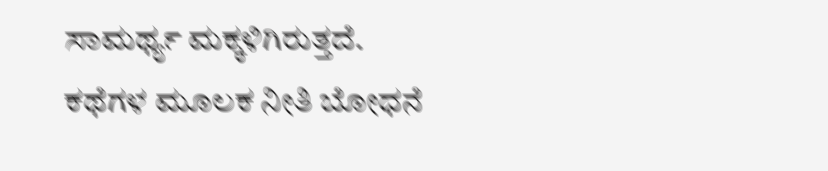ಸಾಮರ್ಥ್ಯ ಮಕ್ಕಳಿಗಿರುತ್ತದೆ. ಕಥೆಗಳ ಮೂಲಕ ನೀತಿ ಬೋಧನೆ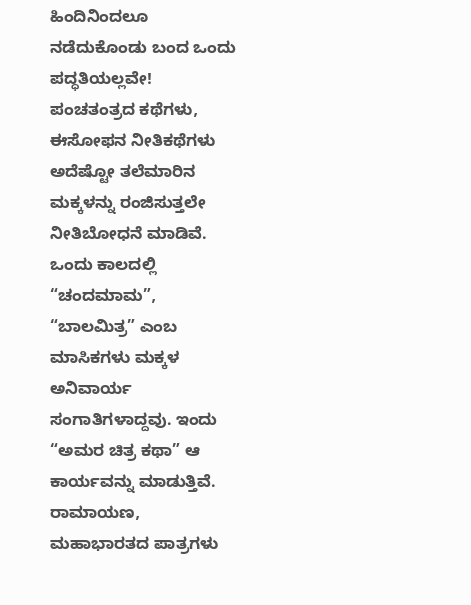ಹಿಂದಿನಿಂದಲೂ ನಡೆದುಕೊಂಡು ಬಂದ ಒಂದು ಪದ್ಧತಿಯಲ್ಲವೇ! ಪಂಚತಂತ್ರದ ಕಥೆಗಳು, ಈಸೋಫನ ನೀತಿಕಥೆಗಳು ಅದೆಷ್ಟೋ ತಲೆಮಾರಿನ ಮಕ್ಕಳನ್ನು ರಂಜಿಸುತ್ತಲೇ ನೀತಿಬೋಧನೆ ಮಾಡಿವೆ. ಒಂದು ಕಾಲದಲ್ಲಿ “ಚಂದಮಾಮ”, “ಬಾಲಮಿತ್ರ” ಎಂಬ ಮಾಸಿಕಗಳು ಮಕ್ಕಳ ಅನಿವಾರ್ಯ ಸಂಗಾತಿಗಳಾದ್ದವು. ಇಂದು “ಅಮರ ಚಿತ್ರ ಕಥಾ” ಆ ಕಾರ್ಯವನ್ನು ಮಾಡುತ್ತಿವೆ. ರಾಮಾಯಣ, ಮಹಾಭಾರತದ ಪಾತ್ರಗಳು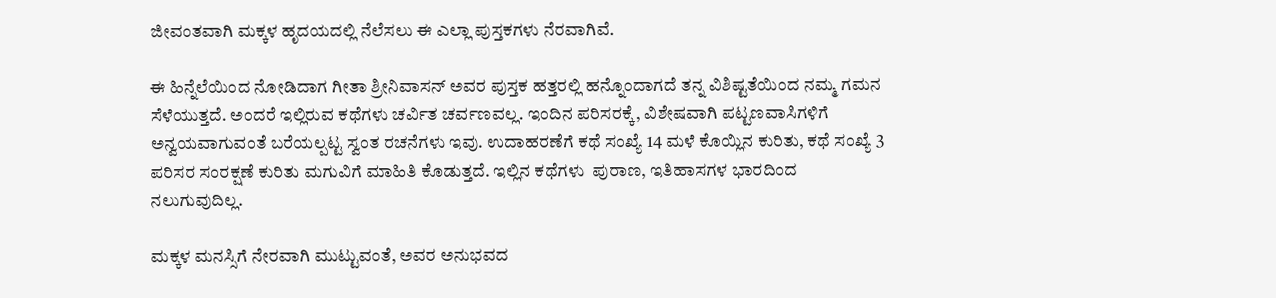ಜೀವಂತವಾಗಿ ಮಕ್ಕಳ ಹೃದಯದಲ್ಲಿ ನೆಲೆಸಲು ಈ ಎಲ್ಲಾ ಪುಸ್ತಕಗಳು ನೆರವಾಗಿವೆ.

ಈ ಹಿನ್ನೆಲೆಯಿಂದ ನೋಡಿದಾಗ ಗೀತಾ ಶ್ರೀನಿವಾಸನ್ ಅವರ ಪುಸ್ತಕ ಹತ್ತರಲ್ಲಿ ಹನ್ನೊಂದಾಗದೆ ತನ್ನ ವಿಶಿಷ್ಟತೆಯಿಂದ ನಮ್ಮ ಗಮನ ಸೆಳೆಯುತ್ತದೆ. ಅಂದರೆ ಇಲ್ಲಿರುವ ಕಥೆಗಳು ಚರ್ವಿತ ಚರ್ವಣವಲ್ಲ. ಇಂದಿನ ಪರಿಸರಕ್ಕೆ, ವಿಶೇಷವಾಗಿ ಪಟ್ಟಣವಾಸಿಗಳಿಗೆ  ಅನ್ವಯವಾಗುವಂತೆ ಬರೆಯಲ್ಪಟ್ಟ ಸ್ವಂತ ರಚನೆಗಳು ಇವು. ಉದಾಹರಣೆಗೆ ಕಥೆ ಸಂಖ್ಯೆ 14 ಮಳೆ ಕೊಯ್ಲಿನ ಕುರಿತು, ಕಥೆ ಸಂಖ್ಯೆ 3 ಪರಿಸರ ಸಂರಕ್ಷಣೆ ಕುರಿತು ಮಗುವಿಗೆ ಮಾಹಿತಿ ಕೊಡುತ್ತದೆ. ಇಲ್ಲಿನ ಕಥೆಗಳು  ಪುರಾಣ, ಇತಿಹಾಸಗಳ ಭಾರದಿಂದ ನಲುಗುವುದಿಲ್ಲ.

ಮಕ್ಕಳ ಮನಸ್ಸಿಗೆ ನೇರವಾಗಿ ಮುಟ್ಟುವಂತೆ, ಅವರ ಅನುಭವದ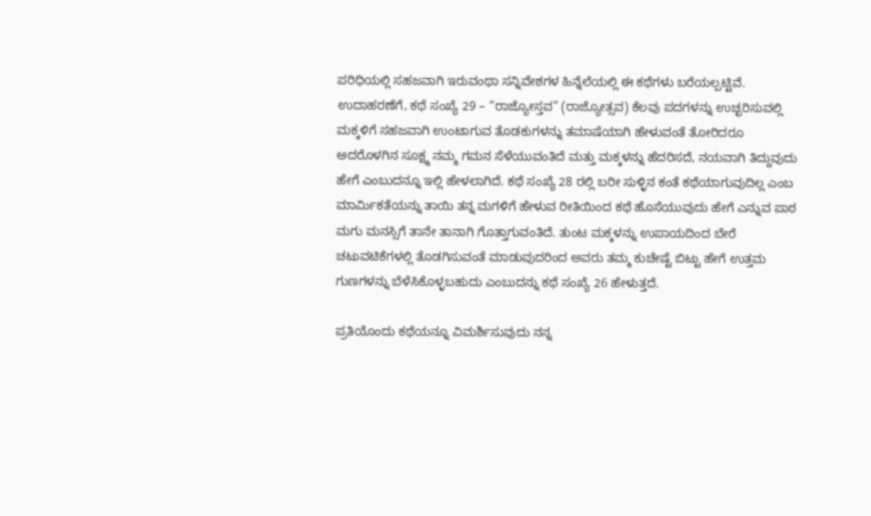ಪರಿಧಿಯಲ್ಲಿ ಸಹಜವಾಗಿ ಇರುವಂಥಾ ಸನ್ನಿವೇಶಗಳ ಹಿನ್ನೆಲೆಯಲ್ಲಿ ಈ ಕಥೆಗಳು ಬರೆಯಲ್ಪಟ್ಟಿವೆ. ಉದಾಹರಣೆಗೆ, ಕಥೆ ಸಂಖ್ಯೆ 29 – “ರಾಜ್ಯೋಸ್ತವ” (ರಾಜ್ಯೋತ್ಸವ) ಕೆಲವು ಪದಗಳನ್ನು ಉಚ್ಛರಿಸುವಲ್ಲಿ ಮಕ್ಕಳಿಗೆ ಸಹಜವಾಗಿ ಉಂಟಾಗುವ ತೊಡಕುಗಳನ್ನು ತಮಾಷೆಯಾಗಿ ಹೇಳುವಂತೆ ತೋರಿದರೂ ಅದರೊಳಗಿನ ಸೂಕ್ಷ್ಮ ನಮ್ಮ ಗಮನ ಸೆಳೆಯುವಂತಿದೆ ಮತ್ತು ಮಕ್ಕಳನ್ನು ಹೆದರಿಸದೆ, ನಯವಾಗಿ ತಿದ್ದುವುದು ಹೇಗೆ ಎಂಬುದನ್ನೂ ಇಲ್ಲಿ ಹೇಳಲಾಗಿದೆ. ಕಥೆ ಸಂಖ್ಯೆ 28 ರಲ್ಲಿ ಬರೀ ಸುಳ್ಳಿನ ಕಂತೆ ಕಥೆಯಾಗುವುದಿಲ್ಲ ಎಂಬ ಮಾರ್ಮಿಕತೆಯನ್ನು ತಾಯಿ ತನ್ನ ಮಗಳಿಗೆ ಹೇಳುವ ರೀತಿಯಿಂದ ಕಥೆ ಹೊಸೆಯುವುದು ಹೇಗೆ ಎನ್ನುವ ಪಾಠ ಮಗು ಮನಸ್ಸಿಗೆ ತಾನೇ ತಾನಾಗಿ ಗೊತ್ತಾಗುವಂತಿದೆ. ತುಂಟ ಮಕ್ಕಳನ್ನು ಉಪಾಯದಿಂದ ಬೇರೆ ಚಟುವಟಿಕೆಗಳಲ್ಲಿ ತೊಡಗಿಸುವಂತೆ ಮಾಡುವುದರಿಂದ ಅವರು ತಮ್ಮ ಕುಚೇಷ್ಟೆ ಬಿಟ್ಟು ಹೇಗೆ ಉತ್ತಮ ಗುಣಗಳನ್ನು ಬೆಳೆಸಿಕೊಳ್ಳಬಹುದು ಎಂಬುದನ್ನು ಕಥೆ ಸಂಖ್ಯೆ 26 ಹೇಳುತ್ತದೆ.

ಪ್ರತಿಯೊಂದು ಕಥೆಯನ್ನೂ ವಿಮರ್ಶಿಸುವುದು ನನ್ನ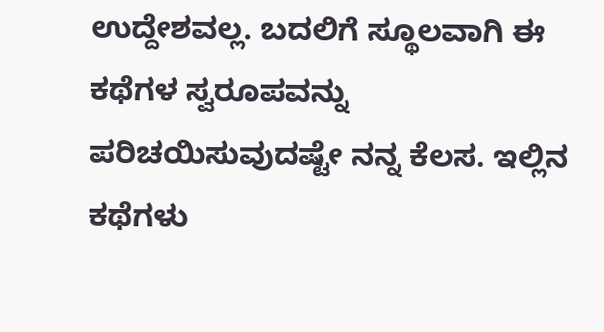ಉದ್ದೇಶವಲ್ಲ. ಬದಲಿಗೆ ಸ್ಥೂಲವಾಗಿ ಈ ಕಥೆಗಳ ಸ್ವರೂಪವನ್ನು ಪರಿಚಯಿಸುವುದಷ್ಟೇ ನನ್ನ ಕೆಲಸ. ಇಲ್ಲಿನ ಕಥೆಗಳು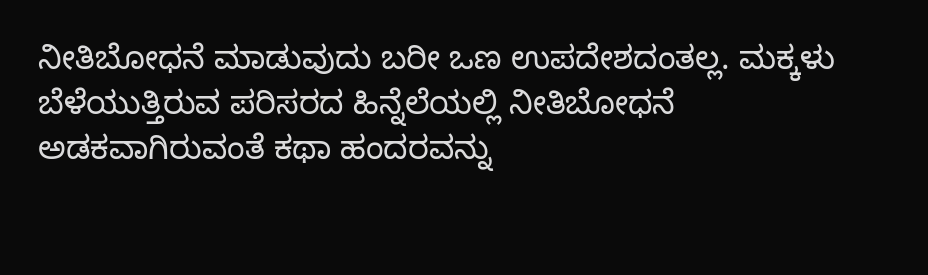ನೀತಿಬೋಧನೆ ಮಾಡುವುದು ಬರೀ ಒಣ ಉಪದೇಶದಂತಲ್ಲ. ಮಕ್ಕಳು ಬೆಳೆಯುತ್ತಿರುವ ಪರಿಸರದ ಹಿನ್ನೆಲೆಯಲ್ಲಿ ನೀತಿಬೋಧನೆ ಅಡಕವಾಗಿರುವಂತೆ ಕಥಾ ಹಂದರವನ್ನು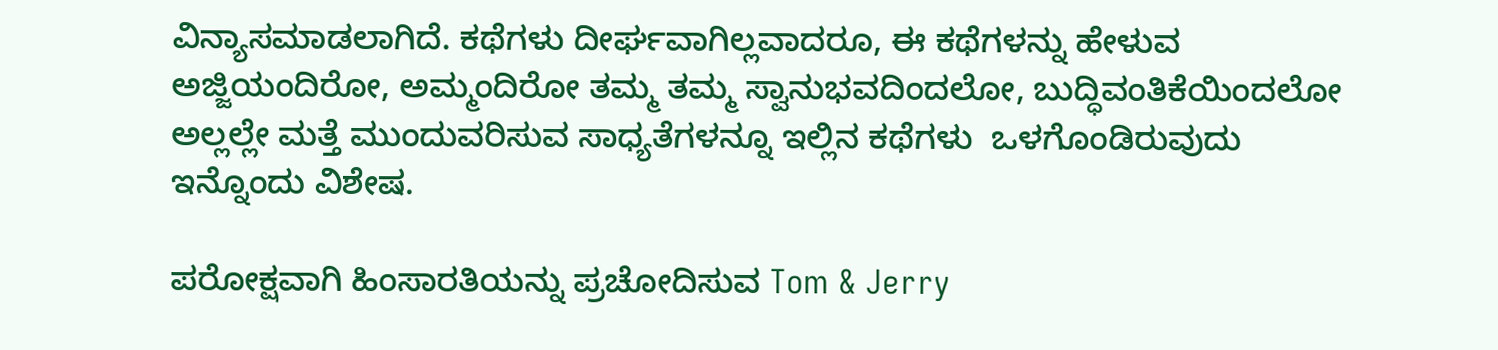ವಿನ್ಯಾಸಮಾಡಲಾಗಿದೆ. ಕಥೆಗಳು ದೀರ್ಘವಾಗಿಲ್ಲವಾದರೂ, ಈ ಕಥೆಗಳನ್ನು ಹೇಳುವ ಅಜ್ಜಿಯಂದಿರೋ, ಅಮ್ಮಂದಿರೋ ತಮ್ಮ ತಮ್ಮ ಸ್ವಾನುಭವದಿಂದಲೋ, ಬುದ್ಧಿವಂತಿಕೆಯಿಂದಲೋ ಅಲ್ಲಲ್ಲೇ ಮತ್ತೆ ಮುಂದುವರಿಸುವ ಸಾಧ್ಯತೆಗಳನ್ನೂ ಇಲ್ಲಿನ ಕಥೆಗಳು  ಒಳಗೊಂಡಿರುವುದು ಇನ್ನೊಂದು ವಿಶೇಷ.

ಪರೋಕ್ಷವಾಗಿ ಹಿಂಸಾರತಿಯನ್ನು ಪ್ರಚೋದಿಸುವ Tom & Jerry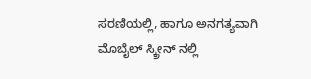ಸರಣಿಯಲ್ಲಿ, ಹಾಗೂ ಅನಗತ್ಯವಾಗಿ ಮೊಬೈಲ್ ಸ್ಕ್ರೀನ್ ನಲ್ಲಿ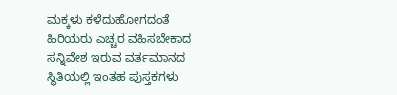ಮಕ್ಕಳು ಕಳೆದುಹೋಗದಂತೆ ಹಿರಿಯರು ಎಚ್ಚರ ವಹಿಸಬೇಕಾದ ಸನ್ನಿವೇಶ ಇರುವ ವರ್ತಮಾನದ ಸ್ಥಿತಿಯಲ್ಲಿ ಇಂತಹ ಪುಸ್ತಕಗಳು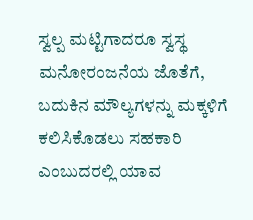ಸ್ವಲ್ಪ ಮಟ್ಟಿಗಾದರೂ ಸ್ವಸ್ಥ ಮನೋರಂಜನೆಯ ಜೊತೆಗೆ, ಬದುಕಿನ ಮೌಲ್ಯಗಳನ್ನು ಮಕ್ಕಳಿಗೆ ಕಲಿಸಿಕೊಡಲು ಸಹಕಾರಿ ಎಂಬುದರಲ್ಲಿ ಯಾವ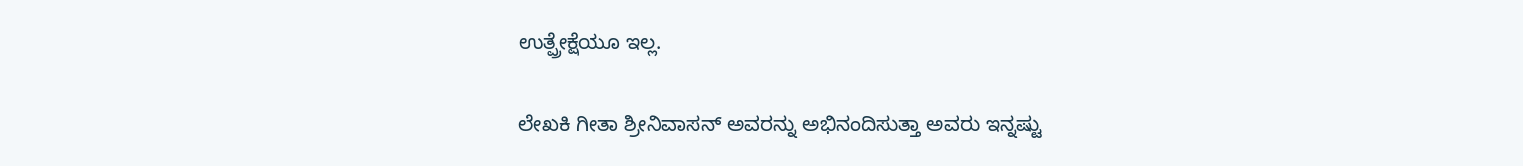ಉತ್ಪ್ರೇಕ್ಷೆಯೂ ಇಲ್ಲ.

ಲೇಖಕಿ ಗೀತಾ ಶ್ರೀನಿವಾಸನ್ ಅವರನ್ನು ಅಭಿನಂದಿಸುತ್ತಾ ಅವರು ಇನ್ನಷ್ಟು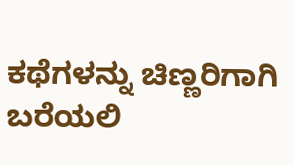ಕಥೆಗಳನ್ನು ಚಿಣ್ಣರಿಗಾಗಿ ಬರೆಯಲಿ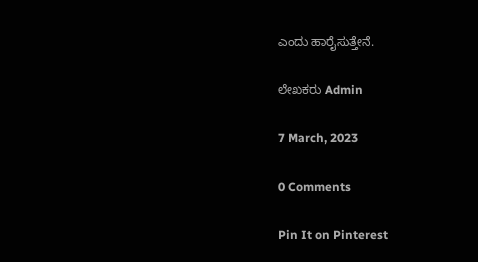ಎಂದು ಹಾರೈಸುತ್ತೇನೆ.

ಲೇಖಕರು Admin

7 March, 2023

0 Comments

Pin It on Pinterest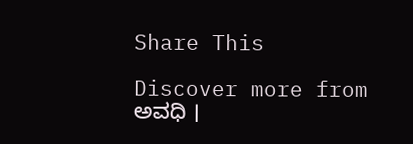Share This

Discover more from ಅವಧಿ ।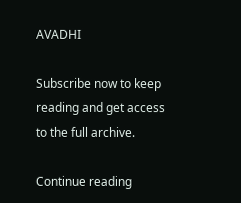AVADHI

Subscribe now to keep reading and get access to the full archive.

Continue reading